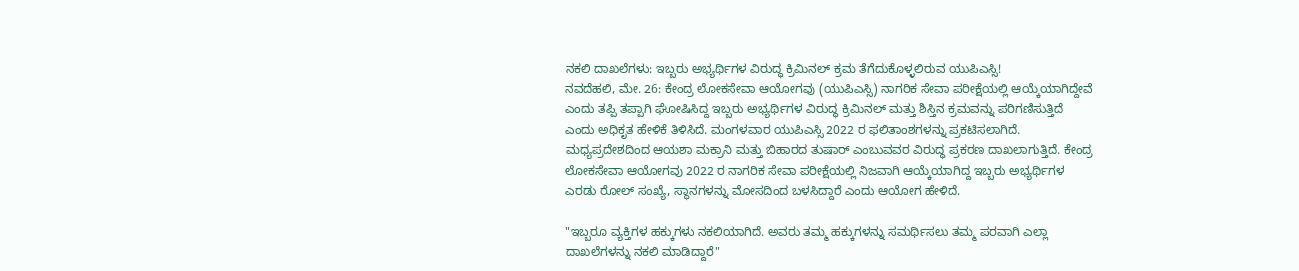ನಕಲಿ ದಾಖಲೆಗಳು: ಇಬ್ಬರು ಅಭ್ಯರ್ಥಿಗಳ ವಿರುದ್ಧ ಕ್ರಿಮಿನಲ್ ಕ್ರಮ ತೆಗೆದುಕೊಳ್ಳಲಿರುವ ಯುಪಿಎಸ್ಸಿ!
ನವದೆಹಲಿ, ಮೇ. 26: ಕೇಂದ್ರ ಲೋಕಸೇವಾ ಆಯೋಗವು (ಯುಪಿಎಸ್ಸಿ) ನಾಗರಿಕ ಸೇವಾ ಪರೀಕ್ಷೆಯಲ್ಲಿ ಆಯ್ಕೆಯಾಗಿದ್ದೇವೆ ಎಂದು ತಪ್ಪಿ ತಪ್ಪಾಗಿ ಘೋಷಿಸಿದ್ದ ಇಬ್ಬರು ಅಭ್ಯರ್ಥಿಗಳ ವಿರುದ್ಧ ಕ್ರಿಮಿನಲ್ ಮತ್ತು ಶಿಸ್ತಿನ ಕ್ರಮವನ್ನು ಪರಿಗಣಿಸುತ್ತಿದೆ ಎಂದು ಅಧಿಕೃತ ಹೇಳಿಕೆ ತಿಳಿಸಿದೆ. ಮಂಗಳವಾರ ಯುಪಿಎಸ್ಸಿ 2022 ರ ಫಲಿತಾಂಶಗಳನ್ನು ಪ್ರಕಟಿಸಲಾಗಿದೆ.
ಮಧ್ಯಪ್ರದೇಶದಿಂದ ಆಯಶಾ ಮಕ್ರಾನಿ ಮತ್ತು ಬಿಹಾರದ ತುಷಾರ್ ಎಂಬುವವರ ವಿರುದ್ಧ ಪ್ರಕರಣ ದಾಖಲಾಗುತ್ತಿದೆ. ಕೇಂದ್ರ ಲೋಕಸೇವಾ ಆಯೋಗವು 2022 ರ ನಾಗರಿಕ ಸೇವಾ ಪರೀಕ್ಷೆಯಲ್ಲಿ ನಿಜವಾಗಿ ಆಯ್ಕೆಯಾಗಿದ್ದ ಇಬ್ಬರು ಅಭ್ಯರ್ಥಿಗಳ ಎರಡು ರೋಲ್ ಸಂಖ್ಯೆ, ಸ್ಥಾನಗಳನ್ನು ಮೋಸದಿಂದ ಬಳಸಿದ್ದಾರೆ ಎಂದು ಆಯೋಗ ಹೇಳಿದೆ.

"ಇಬ್ಬರೂ ವ್ಯಕ್ತಿಗಳ ಹಕ್ಕುಗಳು ನಕಲಿಯಾಗಿದೆ. ಅವರು ತಮ್ಮ ಹಕ್ಕುಗಳನ್ನು ಸಮರ್ಥಿಸಲು ತಮ್ಮ ಪರವಾಗಿ ಎಲ್ಲಾ ದಾಖಲೆಗಳನ್ನು ನಕಲಿ ಮಾಡಿದ್ದಾರೆ"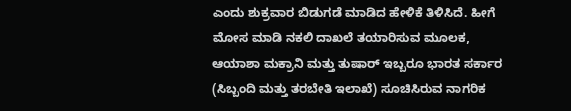ಎಂದು ಶುಕ್ರವಾರ ಬಿಡುಗಡೆ ಮಾಡಿದ ಹೇಳಿಕೆ ತಿಳಿಸಿದೆ. ಹೀಗೆ ಮೋಸ ಮಾಡಿ ನಕಲಿ ದಾಖಲೆ ತಯಾರಿಸುವ ಮೂಲಕ, ಆಯಾಶಾ ಮಕ್ರಾನಿ ಮತ್ತು ತುಷಾರ್ ಇಬ್ಬರೂ ಭಾರತ ಸರ್ಕಾರ (ಸಿಬ್ಬಂದಿ ಮತ್ತು ತರಬೇತಿ ಇಲಾಖೆ) ಸೂಚಿಸಿರುವ ನಾಗರಿಕ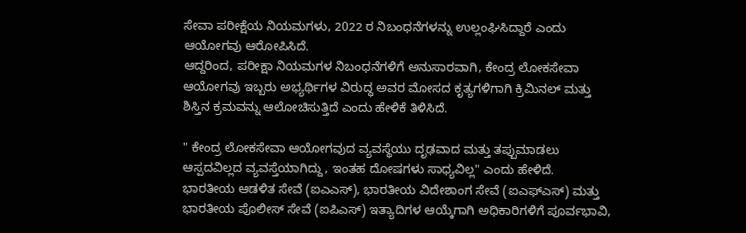ಸೇವಾ ಪರೀಕ್ಷೆಯ ನಿಯಮಗಳು, 2022 ರ ನಿಬಂಧನೆಗಳನ್ನು ಉಲ್ಲಂಘಿಸಿದ್ದಾರೆ ಎಂದು ಆಯೋಗವು ಆರೋಪಿಸಿದೆ.
ಆದ್ದರಿಂದ, ಪರೀಕ್ಷಾ ನಿಯಮಗಳ ನಿಬಂಧನೆಗಳಿಗೆ ಅನುಸಾರವಾಗಿ, ಕೇಂದ್ರ ಲೋಕಸೇವಾ ಆಯೋಗವು ಇಬ್ಬರು ಅಭ್ಯರ್ಥಿಗಳ ವಿರುದ್ಧ ಅವರ ಮೋಸದ ಕೃತ್ಯಗಳಿಗಾಗಿ ಕ್ರಿಮಿನಲ್ ಮತ್ತು ಶಿಸ್ತಿನ ಕ್ರಮವನ್ನು ಆಲೋಚಿಸುತ್ತಿದೆ ಎಂದು ಹೇಳಿಕೆ ತಿಳಿಸಿದೆ.

" ಕೇಂದ್ರ ಲೋಕಸೇವಾ ಆಯೋಗವುದ ವ್ಯವಸ್ಥೆಯು ದೃಢವಾದ ಮತ್ತು ತಪ್ಪುಮಾಡಲು ಆಸ್ಪದವಿಲ್ಲದ ವ್ಯವಸ್ತೆಯಾಗಿದ್ದು, ಇಂತಹ ದೋಷಗಳು ಸಾಧ್ಯವಿಲ್ಲ" ಎಂದು ಹೇಳಿದೆ.
ಭಾರತೀಯ ಆಡಳಿತ ಸೇವೆ (ಐಎಎಸ್), ಭಾರತೀಯ ವಿದೇಶಾಂಗ ಸೇವೆ (ಐಎಫ್ಎಸ್) ಮತ್ತು ಭಾರತೀಯ ಪೊಲೀಸ್ ಸೇವೆ (ಐಪಿಎಸ್) ಇತ್ಯಾದಿಗಳ ಆಯ್ಕೆಗಾಗಿ ಅಧಿಕಾರಿಗಳಿಗೆ ಪೂರ್ವಭಾವಿ,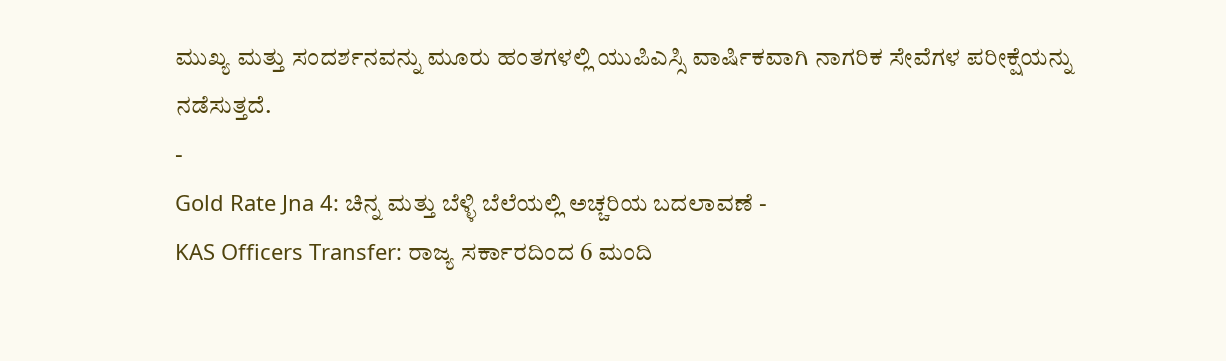ಮುಖ್ಯ ಮತ್ತು ಸಂದರ್ಶನವನ್ನು ಮೂರು ಹಂತಗಳಲ್ಲಿ ಯುಪಿಎಸ್ಸಿ ವಾರ್ಷಿಕವಾಗಿ ನಾಗರಿಕ ಸೇವೆಗಳ ಪರೀಕ್ಷೆಯನ್ನು ನಡೆಸುತ್ತದೆ.
-
Gold Rate Jna 4: ಚಿನ್ನ ಮತ್ತು ಬೆಳ್ಳಿ ಬೆಲೆಯಲ್ಲಿ ಅಚ್ಚರಿಯ ಬದಲಾವಣೆ -
KAS Officers Transfer: ರಾಜ್ಯ ಸರ್ಕಾರದಿಂದ 6 ಮಂದಿ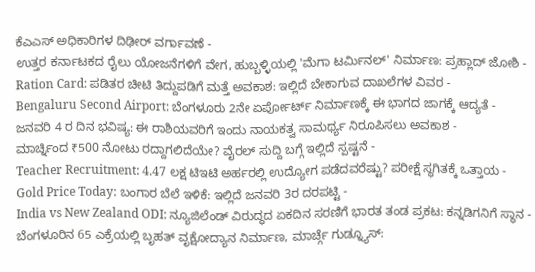ಕೆಎಎಸ್ ಅಧಿಕಾರಿಗಳ ದಿಢೀರ್ ವರ್ಗಾವಣೆ -
ಉತ್ತರ ಕರ್ನಾಟಕದ ರೈಲು ಯೋಜನೆಗಳಿಗೆ ವೇಗ, ಹುಬ್ಬಳ್ಳಿಯಲ್ಲಿ 'ಮೆಗಾ ಟರ್ಮಿನಲ್' ನಿರ್ಮಾಣ: ಪ್ರಹ್ಲಾದ್ ಜೋಶಿ -
Ration Card: ಪಡಿತರ ಚೀಟಿ ತಿದ್ದುಪಡಿಗೆ ಮತ್ತೆ ಅವಕಾಶ: ಇಲ್ಲಿದೆ ಬೇಕಾಗುವ ದಾಖಲೆಗಳ ವಿವರ -
Bengaluru Second Airport: ಬೆಂಗಳೂರು 2ನೇ ಏರ್ಪೋರ್ಟ್ ನಿರ್ಮಾಣಕ್ಕೆ ಈ ಭಾಗದ ಜಾಗಕ್ಕೆ ಆದ್ಯತೆ -
ಜನವರಿ 4 ರ ದಿನ ಭವಿಷ್ಯ: ಈ ರಾಶಿಯವರಿಗೆ ಇಂದು ನಾಯಕತ್ವ ಸಾಮರ್ಥ್ಯ ನಿರೂಪಿಸಲು ಅವಕಾಶ -
ಮಾರ್ಚ್ನಿಂದ ₹500 ನೋಟು ರದ್ದಾಗಲಿದೆಯೇ? ವೈರಲ್ ಸುದ್ದಿ ಬಗ್ಗೆ ಇಲ್ಲಿದೆ ಸ್ಪಷ್ಟನೆ -
Teacher Recruitment: 4.47 ಲಕ್ಷ ಟಿಇಟಿ ಅರ್ಹರಲ್ಲಿ ಉದ್ಯೋಗ ಪಡೆದವರೆಷ್ಟು? ಪರೀಕ್ಷೆ ಸ್ಥಗಿತಕ್ಕೆ ಒತ್ತಾಯ -
Gold Price Today: ಬಂಗಾರ ಬೆಲೆ ಇಳಿಕೆ: ಇಲ್ಲಿದೆ ಜನವರಿ 3ರ ದರಪಟ್ಟಿ -
India vs New Zealand ODI: ನ್ಯೂಜಿಲೆಂಡ್ ವಿರುದ್ಧದ ಏಕದಿನ ಸರಣಿಗೆ ಭಾರತ ತಂಡ ಪ್ರಕಟ: ಕನ್ನಡಿಗನಿಗೆ ಸ್ಥಾನ -
ಬೆಂಗಳೂರಿನ 65 ಎಕ್ರೆಯಲ್ಲಿ ಬೃಹತ್ ವೃಕ್ಷೋದ್ಯಾನ ನಿರ್ಮಾಣ, ಮಾರ್ಚ್ಗೆ ಗುಡ್ನ್ಯೂಸ್: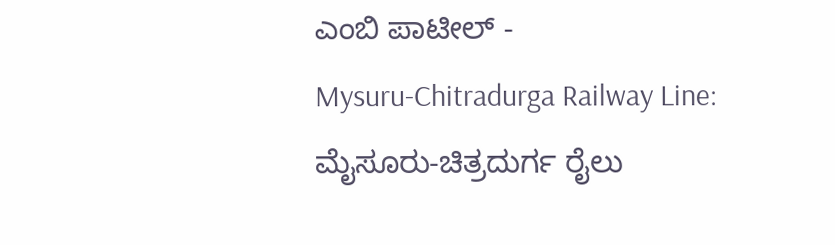ಎಂಬಿ ಪಾಟೀಲ್ -
Mysuru-Chitradurga Railway Line: ಮೈಸೂರು-ಚಿತ್ರದುರ್ಗ ರೈಲು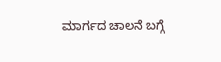ಮಾರ್ಗದ ಚಾಲನೆ ಬಗ್ಗೆ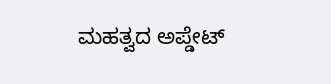ಮಹತ್ವದ ಅಪ್ಡೇಟ್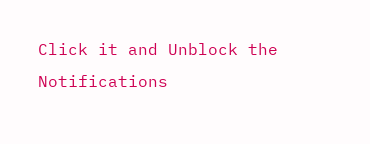Click it and Unblock the Notifications